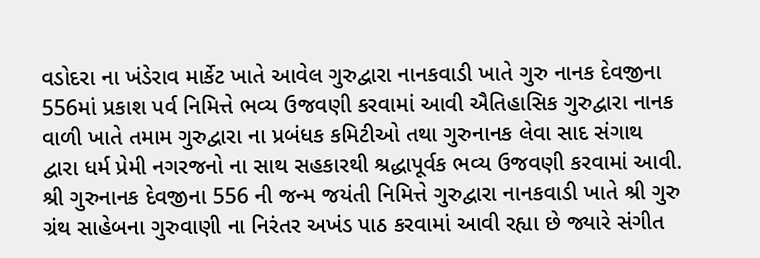વડોદરા ના ખંડેરાવ માર્કેટ ખાતે આવેલ ગુરુદ્વારા નાનકવાડી ખાતે ગુરુ નાનક દેવજીના 556માં પ્રકાશ પર્વ નિમિત્તે ભવ્ય ઉજવણી કરવામાં આવી ઐતિહાસિક ગુરુદ્વારા નાનક વાળી ખાતે તમામ ગુરુદ્વારા ના પ્રબંધક કમિટીઓ તથા ગુરુનાનક લેવા સાદ સંગાથ દ્વારા ધર્મ પ્રેમી નગરજનો ના સાથ સહકારથી શ્રદ્ધાપૂર્વક ભવ્ય ઉજવણી કરવામાં આવી. શ્રી ગુરુનાનક દેવજીના 556 ની જન્મ જયંતી નિમિત્તે ગુરુદ્વારા નાનકવાડી ખાતે શ્રી ગુરુ ગ્રંથ સાહેબના ગુરુવાણી ના નિરંતર અખંડ પાઠ કરવામાં આવી રહ્યા છે જ્યારે સંગીત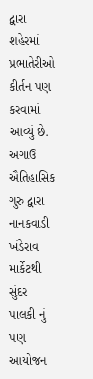દ્વારા શહેરમાં પ્રભાતેરીઓ કીર્તન પણ કરવામાં આવ્યું છે. અગાઉ ઐતિહાસિક ગુરુ દ્વારા નાનકવાડી ખંડેરાવ માર્કેટથી સુંદર પાલકી નું પણ આયોજન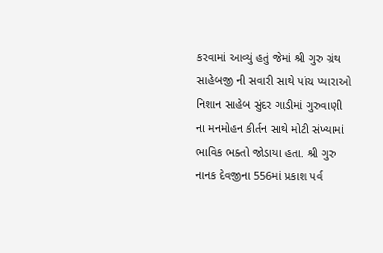કરવામાં આવ્યું હતું જેમાં શ્રી ગુરુ ગ્રંથ સાહેબજી ની સવારી સાથે પાંચ પ્યારાઓ નિશાન સાહેબ સુંદર ગાડીમાં ગુરુવાણી ના મનમોહન કીર્તન સાથે મોટી સંખ્યામાં ભાવિક ભક્તો જોડાયા હતા. શ્રી ગુરુ નાનક દેવજીના 556માં પ્રકાશ પર્વ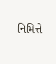નિમિત્તે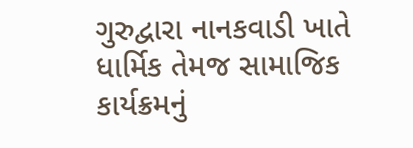ગુરુદ્વારા નાનકવાડી ખાતે ધાર્મિક તેમજ સામાજિક કાર્યક્રમનું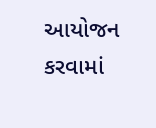આયોજન કરવામાં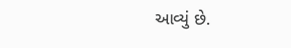આવ્યું છે.